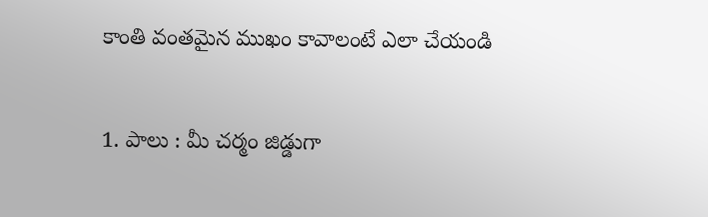కాంతి వంతమైన ముఖం కావాలంటే ఎలా చేయండి


1. పాలు : మీ చర్మం జిడ్డుగా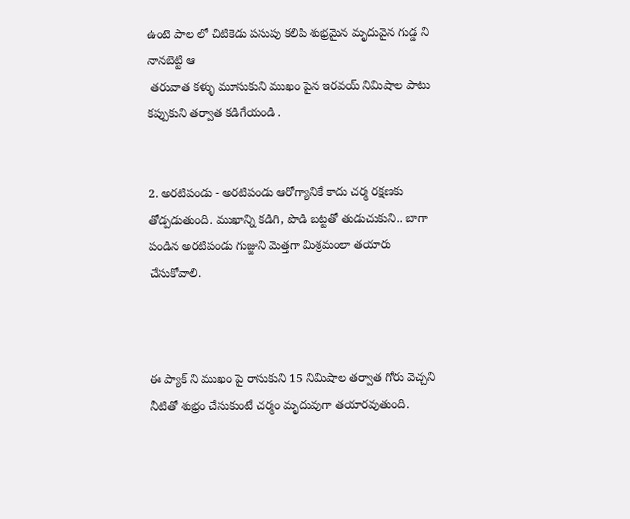ఉంటె పాల లో చిటికెడు పసుపు కలిపి శుభ్రమైన మృదువైన గుడ్డ ని నానబెట్టి ఆ
 తరువాత కళ్ళు మూసుకుని ముఖం పైన ఇరవయ్ నిమిషాల పాటు కప్పుకుని తర్వాత కడిగేయండి .


2. అరటిపండు - అరటిపండు ఆరోగ్యానికే కాదు చర్మ రక్షణకు తోడ్పడుతుంది. ముఖాన్ని కడిగి, పొడి బట్టతో తుడుచుకుని.. బాగా పండిన అరటిపండు గుజ్జుని మెత్తగా మిశ్రమంలా తయారు చేసుకోవాలి.



ఈ ప్యాక్ ని ముఖం పై రాసుకుని 15 నిమిషాల తర్వాత గోరు వెచ్చని నీటితో శుభ్రం చేసుకుంటే చర్మం మృదువుగా తయారవుతుంది.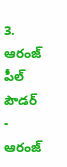3. ఆరంజ్ పీల్ పౌడర్ - ఆరంజ్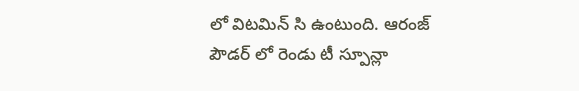లో విటమిన్ సి ఉంటుంది. ఆరంజ్ పౌడర్ లో రెండు టీ స్పూన్లా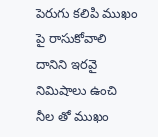పెరుగు కలిపి ముఖం పై రాసుకోవాలి దానిని ఇరవై నిమిషాలు ఉంచి నీల తో ముఖం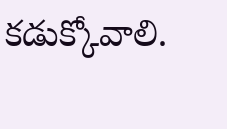కడుక్కోవాలి.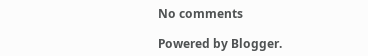No comments

Powered by Blogger.